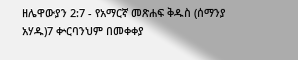ዘሌዋውያን 2:7 - የአማርኛ መጽሐፍ ቅዱስ (ሰማንያ አሃዱ)7 ቍርባንህም በመቀቀያ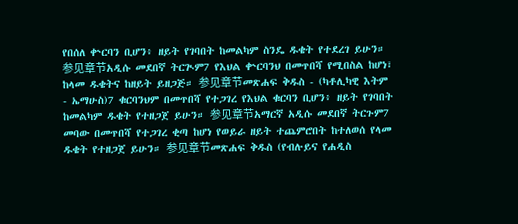የበሰለ ቍርባን ቢሆን፥ ዘይት የገባበት ከመልካም ስንዴ ዱቄት የተደረገ ይሁን። 参见章节አዲሱ መደበኛ ትርጒም7 የእህል ቍርባንህ በመጥበሻ የሚበስል ከሆነ፣ ከላመ ዱቄትና ከዘይት ይዘጋጅ። 参见章节መጽሐፍ ቅዱስ - (ካቶሊካዊ እትም - ኤማሁስ)7 ቁርባንህም በመጥበሻ የተጋገረ የእህል ቁርባን ቢሆን፥ ዘይት የገባበት ከመልካም ዱቄት የተዘጋጀ ይሁን። 参见章节አማርኛ አዲሱ መደበኛ ትርጉም7 መባው በመጥበሻ የተጋገረ ቂጣ ከሆነ የወይራ ዘይት ተጨምሮበት ከተለወሰ የላመ ዱቄት የተዘጋጀ ይሁን። 参见章节መጽሐፍ ቅዱስ (የብሉይና የሐዲስ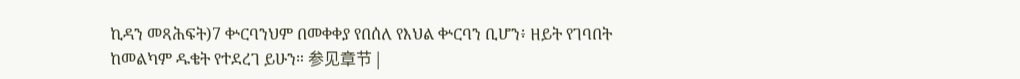ኪዳን መጻሕፍት)7 ቍርባንህም በመቀቀያ የበሰለ የእህል ቍርባን ቢሆን፥ ዘይት የገባበት ከመልካም ዱቄት የተደረገ ይሁን። 参见章节 |